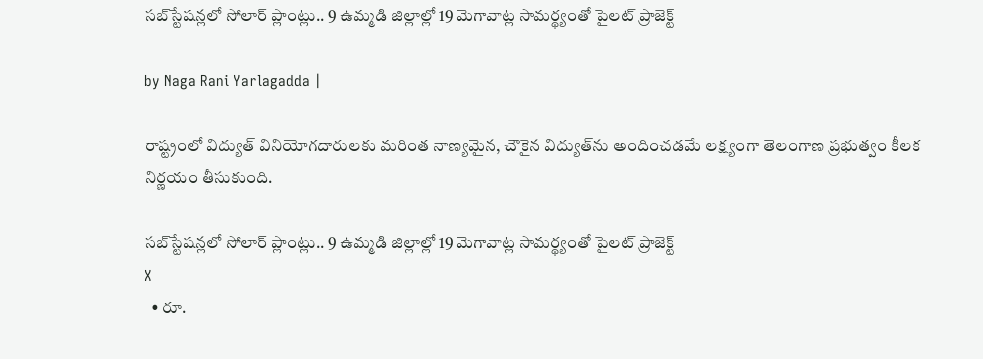సబ్‌స్టేషన్లలో సోలార్ ప్లాంట్లు.. 9 ఉమ్మడి జిల్లాల్లో 19 మెగావాట్ల సామర్థ్యంతో పైలట్ ప్రాజెక్ట్

by Naga Rani Yarlagadda |

రాష్ట్రంలో విద్యుత్ వినియోగదారులకు మరింత నాణ్యమైన, చౌకైన విద్యుత్‌ను అందించడమే లక్ష్యంగా తెలంగాణ ప్రభుత్వం కీలక నిర్ణయం తీసుకుంది.

సబ్‌స్టేషన్లలో సోలార్ ప్లాంట్లు.. 9 ఉమ్మడి జిల్లాల్లో 19 మెగావాట్ల సామర్థ్యంతో పైలట్ ప్రాజెక్ట్
X
  • రూ.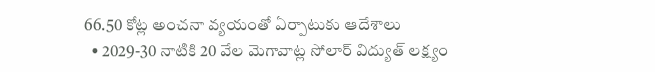66.50 కోట్ల అంచనా వ్యయంతో ఏర్పాటుకు ఆదేశాలు
  • 2029-30 నాటికి 20 వేల మెగావాట్ల సోలార్ విద్యుత్ లక్ష్యం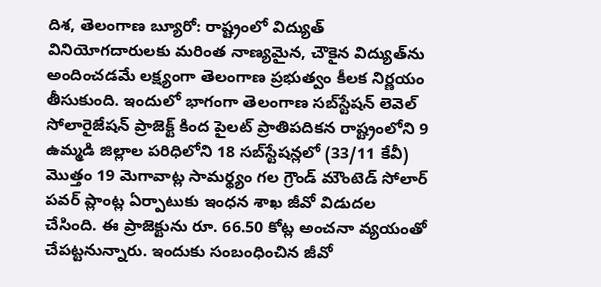దిశ, తెలంగాణ బ్యూరో: రాష్ట్రంలో విద్యుత్ వినియోగదారులకు మరింత నాణ్యమైన, చౌకైన విద్యుత్‌ను అందించడమే లక్ష్యంగా తెలంగాణ ప్రభుత్వం కీలక నిర్ణయం తీసుకుంది. ఇందులో భాగంగా తెలంగాణ సబ్‌స్టేషన్ లెవెల్ సోలారైజేషన్ ప్రాజెక్ట్ కింద పైలట్ ప్రాతిపదికన రాష్ట్రంలోని 9 ఉమ్మడి జిల్లాల పరిధిలోని 18 సబ్‌స్టేషన్లలో (33/11 కేవీ) మొత్తం 19 మెగావాట్ల సామర్థ్యం గల గ్రౌండ్ మౌంటెడ్ సోలార్ పవర్ ప్లాంట్ల ఏర్పాటుకు ఇంధన శాఖ జీవో విడుదల చేసింది. ఈ ప్రాజెక్టును రూ. 66.50 కోట్ల అంచనా వ్యయంతో చేపట్టనున్నారు. ఇందుకు సంబంధించిన జీవో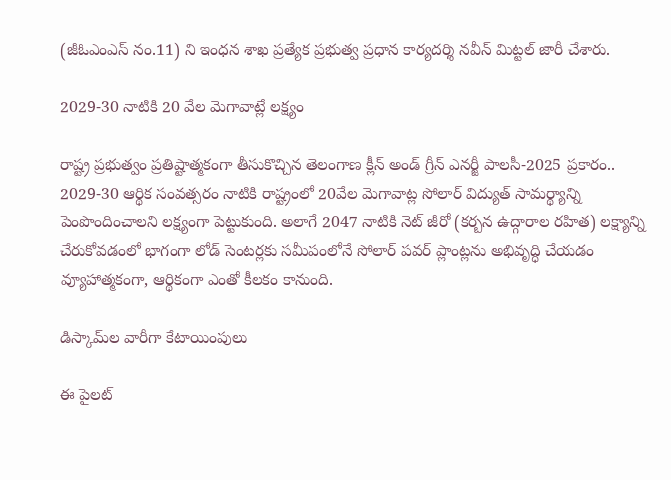(జీఓఎంఎస్ నం.11) ని ఇంధన శాఖ ప్రత్యేక ప్రభుత్వ ప్రధాన కార్యదర్శి నవీన్ మిట్టల్ జారీ చేశారు.

2029-30 నాటికి 20 వేల మెగావాట్లే లక్ష్యం

రాష్ట్ర ప్రభుత్వం ప్రతిష్టాత్మకంగా తీసుకొచ్చిన తెలంగాణ క్లీన్ అండ్ గ్రీన్ ఎనర్జీ పాలసీ-2025 ప్రకారం.. 2029-30 ఆర్థిక సంవత్సరం నాటికి రాష్ట్రంలో 20వేల మెగావాట్ల సోలార్ విద్యుత్ సామర్థ్యాన్ని పెంపొందించాలని లక్ష్యంగా పెట్టుకుంది. అలాగే 2047 నాటికి నెట్ జీరో (కర్బన ఉద్గారాల రహిత) లక్ష్యాన్ని చేరుకోవడంలో భాగంగా లోడ్ సెంటర్లకు సమీపంలోనే సోలార్ పవర్ ప్లాంట్లను అభివృద్ధి చేయడం వ్యూహాత్మకంగా, ఆర్థికంగా ఎంతో కీలకం కానుంది.

డిస్కామ్‌ల వారీగా కేటాయింపులు

ఈ పైలట్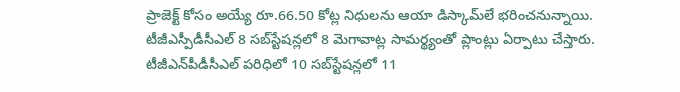ప్రాజెక్ట్ కోసం అయ్యే రూ.66.50 కోట్ల నిధులను ఆయా డిస్కామ్‌లే భరించనున్నాయి. టీజీఎస్పీడీసీఎల్ 8 సబ్‌స్టేషన్లలో 8 మెగావాట్ల సామర్థ్యంతో ప్లాంట్లు ఏర్పాటు చేస్తారు. టీజీఎన్‌పీడీసీఎల్ పరిధిలో 10 సబ్‌స్టేషన్లలో 11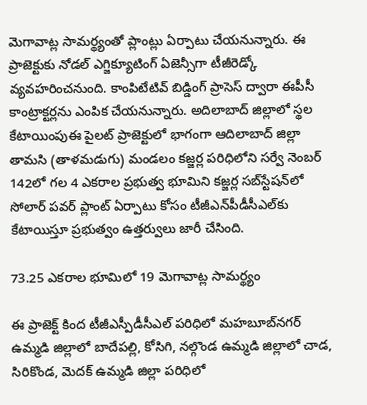మెగావాట్ల సామర్థ్యంతో ప్లాంట్లు ఏర్పాటు చేయనున్నారు. ఈ ప్రాజెక్టుకు నోడల్ ఎగ్జిక్యూటింగ్ ఏజెన్సీగా టీజీరెడ్కో వ్యవహరించనుంది. కాంపిటేటివ్ బిడ్డింగ్ ప్రాసెస్ ద్వారా ఈపీసీ కాంట్రాక్టర్లను ఎంపిక చేయనున్నారు. అదిలాబాద్ జిల్లాలో స్థల కేటాయింపుఈ పైలట్ ప్రాజెక్టులో భాగంగా ఆదిలాబాద్ జిల్లా తామసి (తాళమడుగు) మండలం కజ్జర్ల పరిధిలోని సర్వే నెంబర్ 142లో గల 4 ఎకరాల ప్రభుత్వ భూమిని కజ్జర్ల సబ్‌స్టేషన్‌లో సోలార్ పవర్ ప్లాంట్ ఏర్పాటు కోసం టీజీఎన్‌పీడీసీఎల్‌కు కేటాయిస్తూ ప్రభుత్వం ఉత్తర్వులు జారీ చేసింది.

73.25 ఎకరాల భూమిలో 19 మెగావాట్ల సామర్థ్యం

ఈ ప్రాజెక్ట్ కింద టీజీఎస్పీడీసీఎల్ పరిధిలో మహబూబ్‌నగర్ ఉమ్మడి జిల్లాలో బాదేపల్లి, కోసిగి, నల్గొండ ఉమ్మడి జిల్లాలో చాడ, సిరికొండ, మెదక్ ఉమ్మడి జిల్లా పరిధిలో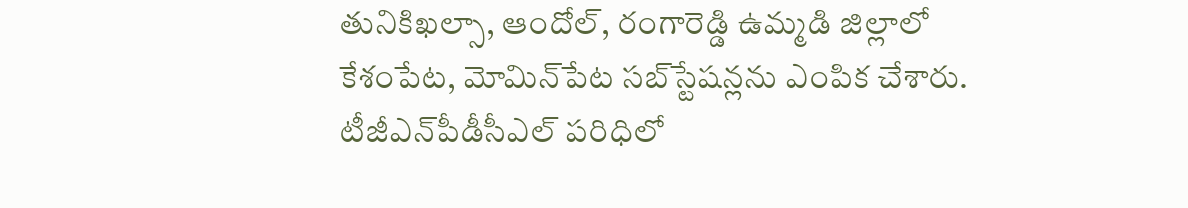తునికిఖల్సా, ఆందోల్, రంగారెడ్డి ఉమ్మడి జిల్లాలో కేశంపేట, మోమిన్‌పేట సబ్‌స్టేషన్లను ఎంపిక చేశారు. టీజీఎన్‌పీడీసీఎల్ పరిధిలో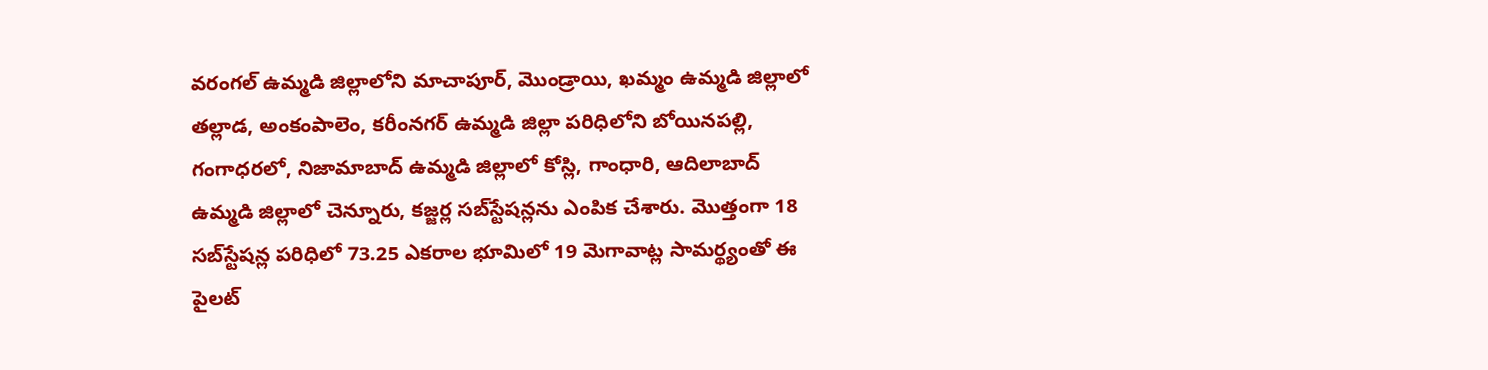వరంగల్ ఉమ్మడి జిల్లాలోని మాచాపూర్, మొండ్రాయి, ఖమ్మం ఉమ్మడి జిల్లాలో తల్లాడ, అంకంపాలెం, కరీంనగర్ ఉమ్మడి జిల్లా పరిధిలోని బోయినపల్లి, గంగాధరలో, నిజామాబాద్ ఉమ్మడి జిల్లాలో కోస్లి, గాంధారి, ఆదిలాబాద్ ఉమ్మడి జిల్లాలో చెన్నూరు, కజ్జర్ల సబ్‌స్టేషన్లను ఎంపిక చేశారు. మొత్తంగా 18 సబ్‌స్టేషన్ల పరిధిలో 73.25 ఎకరాల భూమిలో 19 మెగావాట్ల సామర్థ్యంతో ఈ పైలట్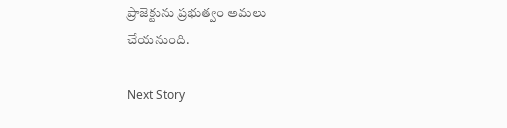ప్రాజెక్టును ప్రభుత్వం అమలు చేయనుంది.

Next Story